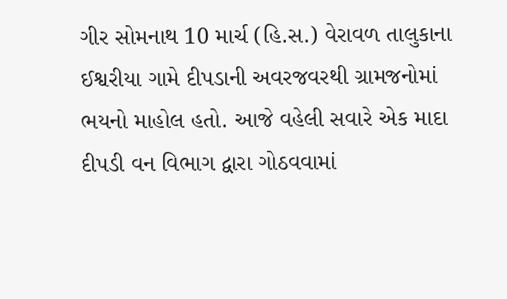ગીર સોમનાથ 10 માર્ચ (હિ.સ.) વેરાવળ તાલુકાના ઈશ્વરીયા ગામે દીપડાની અવરજવરથી ગ્રામજનોમાં ભયનો માહોલ હતો. આજે વહેલી સવારે એક માદા દીપડી વન વિભાગ દ્વારા ગોઠવવામાં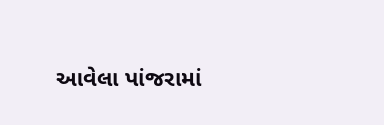આવેલા પાંજરામાં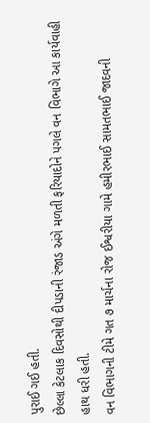પુરાઈ ગઈ હતી.
છેલ્લા કેટલાક દિવસોથી દીપડાની રંજાડ અંગે મળતી ફરિયાદોને પગલે વન વિભાગે આ કાર્યવાહી હાથ ધરી હતી.
વન વિભાગની ટીમે ગત ૭ માર્ચના રોજ ઈશ્વરીયા ગામે હમીરભાઈ સામતભાઈ જાદવની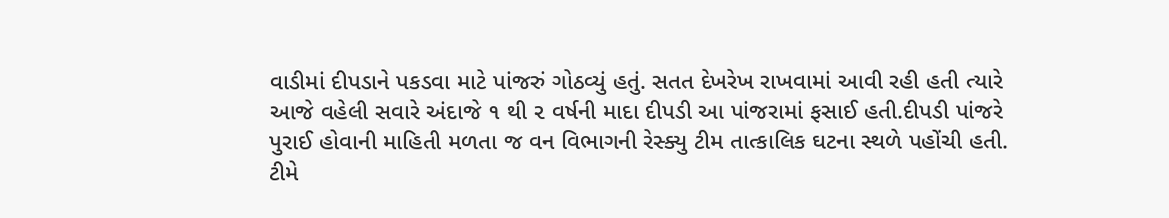વાડીમાં દીપડાને પકડવા માટે પાંજરું ગોઠવ્યું હતું. સતત દેખરેખ રાખવામાં આવી રહી હતી ત્યારે આજે વહેલી સવારે અંદાજે ૧ થી ૨ વર્ષની માદા દીપડી આ પાંજરામાં ફસાઈ હતી.દીપડી પાંજરે પુરાઈ હોવાની માહિતી મળતા જ વન વિભાગની રેસ્ક્યુ ટીમ તાત્કાલિક ઘટના સ્થળે પહોંચી હતી. ટીમે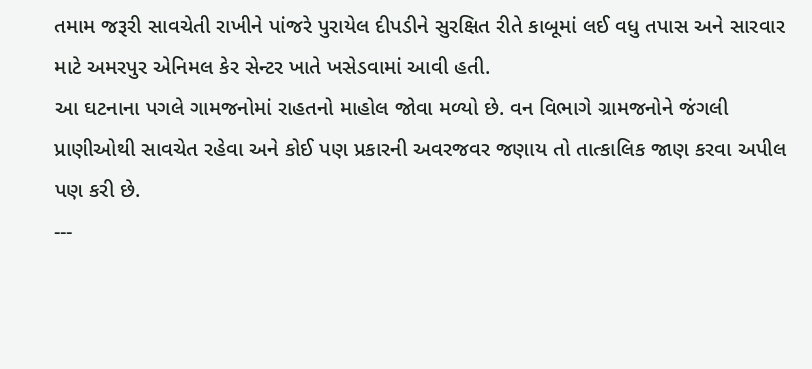તમામ જરૂરી સાવચેતી રાખીને પાંજરે પુરાયેલ દીપડીને સુરક્ષિત રીતે કાબૂમાં લઈ વધુ તપાસ અને સારવાર માટે અમરપુર એનિમલ કેર સેન્ટર ખાતે ખસેડવામાં આવી હતી.
આ ઘટનાના પગલે ગામજનોમાં રાહતનો માહોલ જોવા મળ્યો છે. વન વિભાગે ગ્રામજનોને જંગલી પ્રાણીઓથી સાવચેત રહેવા અને કોઈ પણ પ્રકારની અવરજવર જણાય તો તાત્કાલિક જાણ કરવા અપીલ પણ કરી છે.
---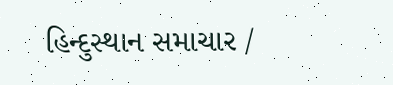હિન્દુસ્થાન સમાચાર /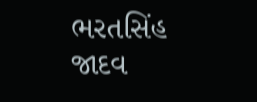ભરતસિંહ જાદવ